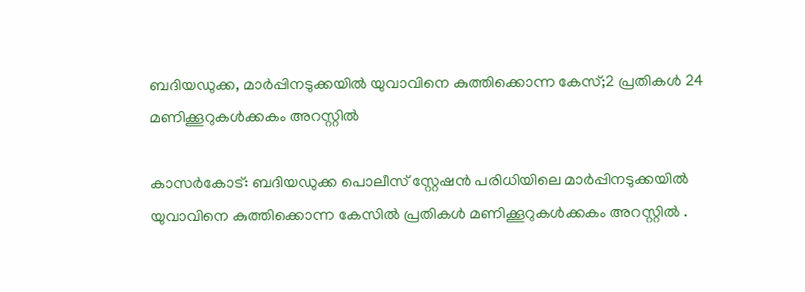ബദിയഡുക്ക, മാര്‍പ്പിനടുക്കയില്‍ യുവാവിനെ കുത്തിക്കൊന്ന കേസ്;2 പ്രതികൾ 24 മണിക്കൂറുകൾക്കകം അറസ്റ്റിൽ

കാസര്‍കോട്: ബദിയഡുക്ക പൊലീസ് സ്റ്റേഷന്‍ പരിധിയിലെ മാര്‍പ്പിനടുക്കയില്‍ യുവാവിനെ കുത്തിക്കൊന്ന കേസിൽ പ്രതികൾ മണിക്കൂറുകൾക്കകം അറസ്റ്റിൽ .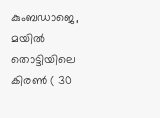കുംബഡാജെ, മയിൽ തൊട്ടിയിലെ കിരൺ ( 30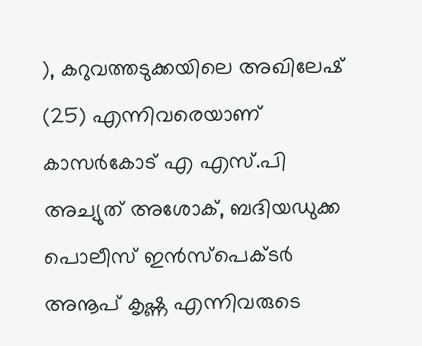), കറുവത്തടുക്കയിലെ അഖിലേഷ് (25) എന്നിവരെയാണ് കാസർകോട് എ എസ്.പി അച്യുത് അശോക്‌, ബദിയഡുക്ക പൊലീസ് ഇൻസ്പെക്ടർ അനൂപ് കൃഷ്ണ എന്നിവരുടെ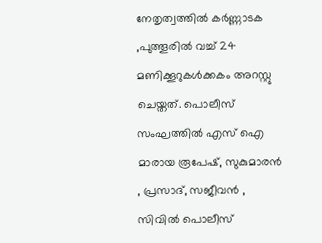നേതൃത്വത്തിൽ കർണ്ണാടക ,പുത്തൂരിൽ വച്ച് 24 മണിക്കൂറുകൾക്കകം അറസ്റ്റു ചെയ്തത്. പൊലീസ് സംഘത്തിൽ എസ് ഐ മാരായ രൂപേഷ്, സുകുമാരൻ , പ്രസാദ്, സജീവൻ , സിവിൽ പൊലീസ്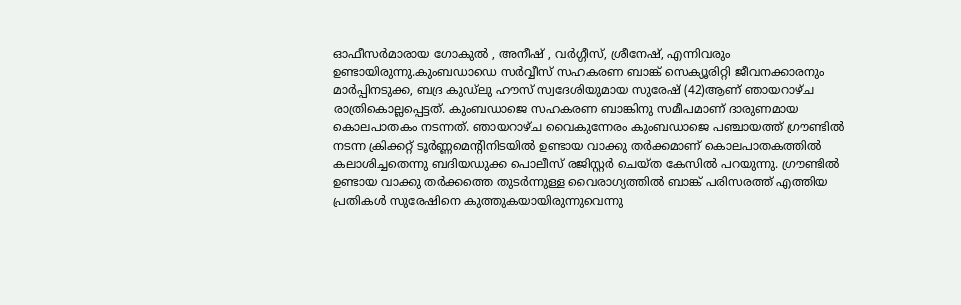ഓഫീസർമാരായ ഗോകുൽ , അനീഷ് , വർഗ്ഗീസ്, ശ്രീനേഷ്, എന്നിവരും ഉണ്ടായിരുന്നു.കുംബഡാഡെ സര്‍വ്വീസ് സഹകരണ ബാങ്ക് സെക്യൂരിറ്റി ജീവനക്കാരനും മാര്‍പ്പിനടുക്ക, ബദ്ര കുഡ്‌ലു ഹൗസ് സ്വദേശിയുമായ സുരേഷ് (42)ആണ് ഞായറാഴ്ച രാത്രികൊല്ലപ്പെട്ടത്. കുംബഡാജെ സഹകരണ ബാങ്കിനു സമീപമാണ് ദാരുണമായ കൊലപാതകം നടന്നത്. ഞായറാഴ്ച വൈകുന്നേരം കുംബഡാജെ പഞ്ചായത്ത് ഗ്രൗണ്ടില്‍ നടന്ന ക്രിക്കറ്റ് ടൂര്‍ണ്ണമെന്റിനിടയില്‍ ഉണ്ടായ വാക്കു തര്‍ക്കമാണ് കൊലപാതകത്തില്‍ കലാശിച്ചതെന്നു ബദിയഡുക്ക പൊലീസ് രജിസ്റ്റര്‍ ചെയ്ത കേസില്‍ പറയുന്നു. ഗ്രൗണ്ടില്‍ ഉണ്ടായ വാക്കു തര്‍ക്കത്തെ തുടര്‍ന്നുള്ള വൈരാഗ്യത്തില്‍ ബാങ്ക് പരിസരത്ത് എത്തിയ പ്രതികള്‍ സുരേഷിനെ കുത്തുകയായിരുന്നുവെന്നു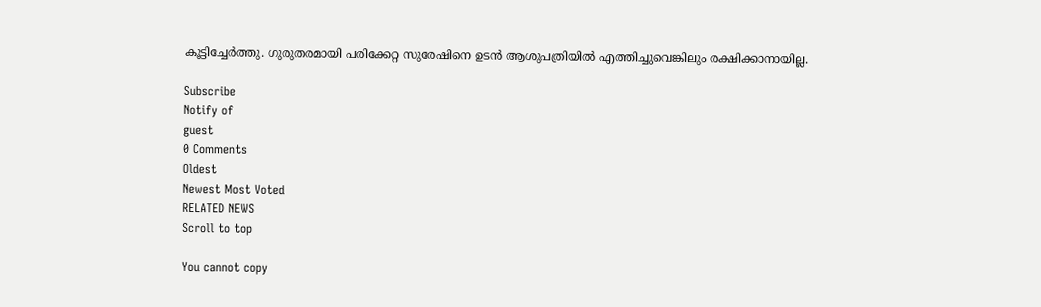കൂട്ടിച്ചേര്‍ത്തു. ഗുരുതരമായി പരിക്കേറ്റ സുരേഷിനെ ഉടന്‍ ആശുപത്രിയില്‍ എത്തിച്ചുവെങ്കിലും രക്ഷിക്കാനായില്ല.

Subscribe
Notify of
guest
0 Comments
Oldest
Newest Most Voted
RELATED NEWS
Scroll to top

You cannot copy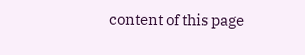content of this page